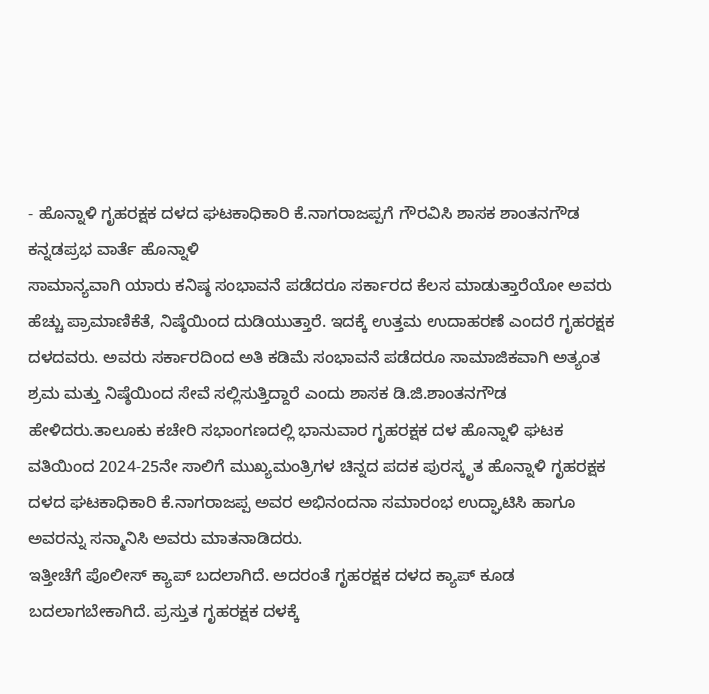- ಹೊನ್ನಾಳಿ ಗೃಹರಕ್ಷಕ ದಳದ ಘಟಕಾಧಿಕಾರಿ ಕೆ.ನಾಗರಾಜಪ್ಪಗೆ ಗೌರವಿಸಿ ಶಾಸಕ ಶಾಂತನಗೌಡ
ಕನ್ನಡಪ್ರಭ ವಾರ್ತೆ ಹೊನ್ನಾಳಿ
ಸಾಮಾನ್ಯವಾಗಿ ಯಾರು ಕನಿಷ್ಠ ಸಂಭಾವನೆ ಪಡೆದರೂ ಸರ್ಕಾರದ ಕೆಲಸ ಮಾಡುತ್ತಾರೆಯೋ ಅವರು ಹೆಚ್ಚು ಪ್ರಾಮಾಣಿಕೆತೆ, ನಿಷ್ಠೆಯಿಂದ ದುಡಿಯುತ್ತಾರೆ. ಇದಕ್ಕೆ ಉತ್ತಮ ಉದಾಹರಣೆ ಎಂದರೆ ಗೃಹರಕ್ಷಕ ದಳದವರು. ಅವರು ಸರ್ಕಾರದಿಂದ ಅತಿ ಕಡಿಮೆ ಸಂಭಾವನೆ ಪಡೆದರೂ ಸಾಮಾಜಿಕವಾಗಿ ಅತ್ಯಂತ ಶ್ರಮ ಮತ್ತು ನಿಷ್ಠೆಯಿಂದ ಸೇವೆ ಸಲ್ಲಿಸುತ್ತಿದ್ದಾರೆ ಎಂದು ಶಾಸಕ ಡಿ.ಜಿ.ಶಾಂತನಗೌಡ ಹೇಳಿದರು.ತಾಲೂಕು ಕಚೇರಿ ಸಭಾಂಗಣದಲ್ಲಿ ಭಾನುವಾರ ಗೃಹರಕ್ಷಕ ದಳ ಹೊನ್ನಾಳಿ ಘಟಕ ವತಿಯಿಂದ 2024-25ನೇ ಸಾಲಿಗೆ ಮುಖ್ಯಮಂತ್ರಿಗಳ ಚಿನ್ನದ ಪದಕ ಪುರಸ್ಕೃತ ಹೊನ್ನಾಳಿ ಗೃಹರಕ್ಷಕ ದಳದ ಘಟಕಾಧಿಕಾರಿ ಕೆ.ನಾಗರಾಜಪ್ಪ ಅವರ ಅಭಿನಂದನಾ ಸಮಾರಂಭ ಉದ್ಘಾಟಿಸಿ ಹಾಗೂ ಅವರನ್ನು ಸನ್ಮಾನಿಸಿ ಅವರು ಮಾತನಾಡಿದರು.
ಇತ್ತೀಚೆಗೆ ಪೊಲೀಸ್ ಕ್ಯಾಪ್ ಬದಲಾಗಿದೆ. ಅದರಂತೆ ಗೃಹರಕ್ಷಕ ದಳದ ಕ್ಯಾಪ್ ಕೂಡ ಬದಲಾಗಬೇಕಾಗಿದೆ. ಪ್ರಸ್ತುತ ಗೃಹರಕ್ಷಕ ದಳಕ್ಕೆ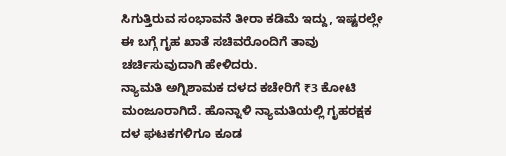ಸಿಗುತ್ತಿರುವ ಸಂಭಾವನೆ ತೀರಾ ಕಡಿಮೆ ಇದ್ದು, ಇಷ್ಟರಲ್ಲೇ ಈ ಬಗ್ಗೆ ಗೃಹ ಖಾತೆ ಸಚಿವರೊಂದಿಗೆ ತಾವು ಚರ್ಚಿಸುವುದಾಗಿ ಹೇಳಿದರು.
ನ್ಯಾಮತಿ ಅಗ್ನಿಶಾಮಕ ದಳದ ಕಚೇರಿಗೆ ₹3 ಕೋಟಿ ಮಂಜೂರಾಗಿದೆ. ಹೊನ್ನಾಳಿ ನ್ಯಾಮತಿಯಲ್ಲಿ ಗೃಹರಕ್ಷಕ ದಳ ಘಟಕಗಳಿಗೂ ಕೂಡ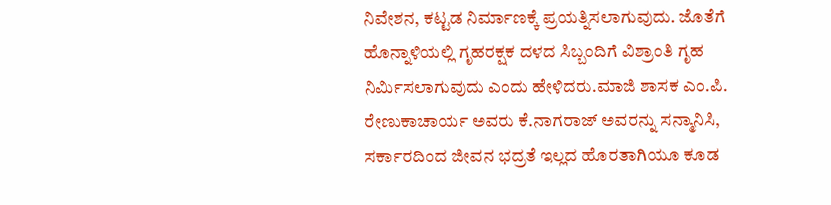ನಿವೇಶನ, ಕಟ್ಟಡ ನಿರ್ಮಾಣಕ್ಕೆ ಪ್ರಯತ್ನಿಸಲಾಗುವುದು. ಜೊತೆಗೆ ಹೊನ್ನಾಳಿಯಲ್ಲಿ ಗೃಹರಕ್ಷಕ ದಳದ ಸಿಬ್ಬಂದಿಗೆ ವಿಶ್ರಾಂತಿ ಗೃಹ ನಿರ್ಮಿಸಲಾಗುವುದು ಎಂದು ಹೇಳಿದರು.ಮಾಜಿ ಶಾಸಕ ಎಂ.ಪಿ. ರೇಣುಕಾಚಾರ್ಯ ಅವರು ಕೆ.ನಾಗರಾಜ್ ಅವರನ್ನು ಸನ್ಮಾನಿಸಿ, ಸರ್ಕಾರದಿಂದ ಜೀವನ ಭದ್ರತೆ ಇಲ್ಲದ ಹೊರತಾಗಿಯೂ ಕೂಡ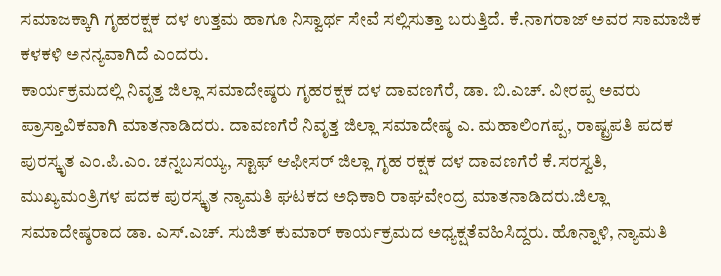ಸಮಾಜಕ್ಕಾಗಿ ಗೃಹರಕ್ಷಕ ದಳ ಉತ್ತಮ ಹಾಗೂ ನಿಸ್ವಾರ್ಥ ಸೇವೆ ಸಲ್ಲಿಸುತ್ತಾ ಬರುತ್ತಿದೆ. ಕೆ.ನಾಗರಾಜ್ ಅವರ ಸಾಮಾಜಿಕ ಕಳಕಳಿ ಅನನ್ಯವಾಗಿದೆ ಎಂದರು.
ಕಾರ್ಯಕ್ರಮದಲ್ಲಿ ನಿವೃತ್ತ ಜಿಲ್ಲಾ ಸಮಾದೇಷ್ಠರು ಗೃಹರಕ್ಷಕ ದಳ ದಾವಣಗೆರೆ, ಡಾ. ಬಿ.ಎಚ್. ವೀರಪ್ಪ ಅವರು ಪ್ರಾಸ್ತಾವಿಕವಾಗಿ ಮಾತನಾಡಿದರು. ದಾವಣಗೆರೆ ನಿವೃತ್ತ ಜಿಲ್ಲಾ ಸಮಾದೇಷ್ಠ ಎ. ಮಹಾಲಿಂಗಪ್ಪ, ರಾಷ್ಟ್ರಪತಿ ಪದಕ ಪುರಸ್ಕೃತ ಎಂ.ಪಿ.ಎಂ. ಚನ್ನಬಸಯ್ಯ, ಸ್ಟಾಫ್ ಆಫೀಸರ್ ಜಿಲ್ಲಾ ಗೃಹ ರಕ್ಷಕ ದಳ ದಾವಣಗೆರೆ ಕೆ.ಸರಸ್ವತಿ, ಮುಖ್ಯಮಂತ್ರಿಗಳ ಪದಕ ಪುರಸ್ಕೃತ ನ್ಯಾಮತಿ ಘಟಕದ ಅಧಿಕಾರಿ ರಾಘವೇಂದ್ರ ಮಾತನಾಡಿದರು.ಜಿಲ್ಲಾ ಸಮಾದೇಷ್ಠರಾದ ಡಾ. ಎಸ್.ಎಚ್. ಸುಜಿತ್ ಕುಮಾರ್ ಕಾರ್ಯಕ್ರಮದ ಅಧ್ಯಕ್ಷತೆವಹಿಸಿದ್ದರು. ಹೊನ್ನಾಳಿ, ನ್ಯಾಮತಿ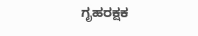ಗೃಹರಕ್ಷಕ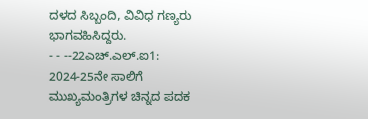ದಳದ ಸಿಬ್ಬಂದಿ, ವಿವಿಧ ಗಣ್ಯರು ಭಾಗವಹಿಸಿದ್ದರು.
- - --22ಎಚ್.ಎಲ್.ಐ1:
2024-25ನೇ ಸಾಲಿಗೆ ಮುಖ್ಯಮಂತ್ರಿಗಳ ಚಿನ್ನದ ಪದಕ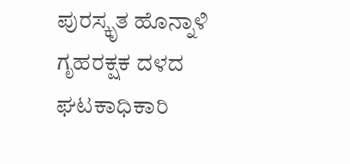ಪುರಸ್ಕೃತ ಹೊನ್ನಾಳಿ ಗೃಹರಕ್ಷಕ ದಳದ ಘಟಕಾಧಿಕಾರಿ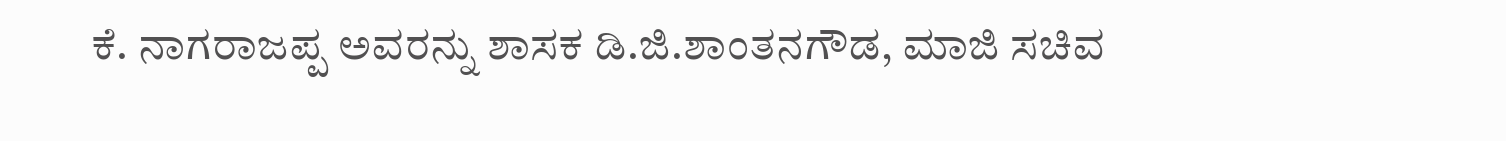ಕೆ. ನಾಗರಾಜಪ್ಪ ಅವರನ್ನು ಶಾಸಕ ಡಿ.ಜಿ.ಶಾಂತನಗೌಡ, ಮಾಜಿ ಸಚಿವ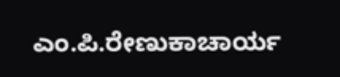ಎಂ.ಪಿ.ರೇಣುಕಾಚಾರ್ಯ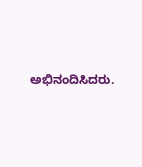ಅಭಿನಂದಿಸಿದರು.